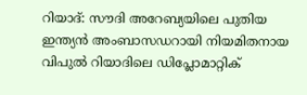റിയാദ്: സൗദി അറേബ്യയിലെ പുതിയ ഇന്ത്യൻ അംബാസഡറായി നിയമിതനായ വിപുൽ റിയാദിലെ ഡിപ്ലോമാറ്റിക്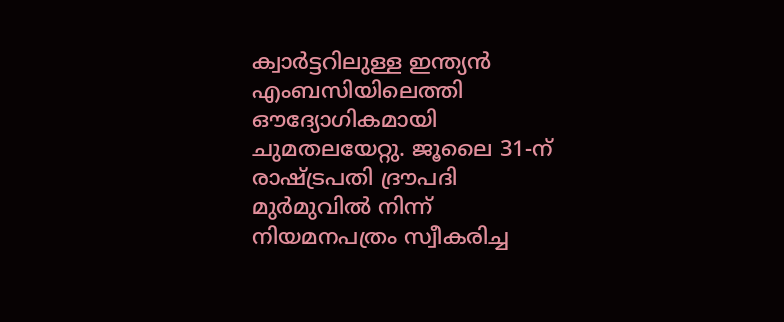ക്വാർട്ടറിലുള്ള ഇന്ത്യൻ എംബസിയിലെത്തി ഔദ്യോഗികമായി ചുമതലയേറ്റു. ജൂലൈ 31-ന് രാഷ്ട്രപതി ദ്രൗപദി മുർമുവിൽ നിന്ന് നിയമനപത്രം സ്വീകരിച്ച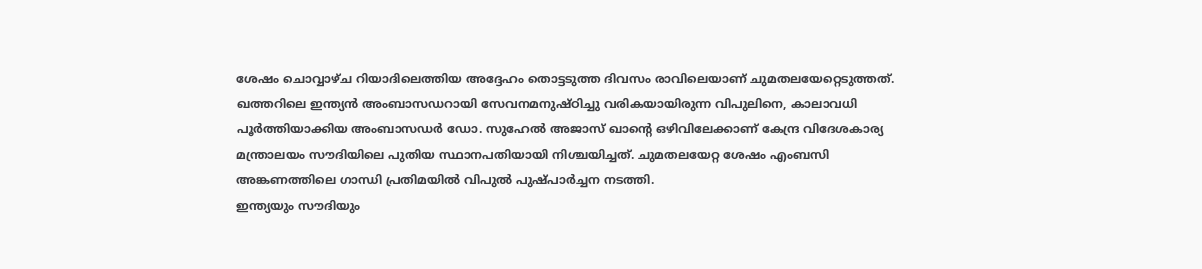ശേഷം ചൊവ്വാഴ്ച റിയാദിലെത്തിയ അദ്ദേഹം തൊട്ടടുത്ത ദിവസം രാവിലെയാണ് ചുമതലയേറ്റെടുത്തത്.
ഖത്തറിലെ ഇന്ത്യൻ അംബാസഡറായി സേവനമനുഷ്ഠിച്ചു വരികയായിരുന്ന വിപുലിനെ, കാലാവധി പൂർത്തിയാക്കിയ അംബാസഡർ ഡോ. സുഹേൽ അജാസ് ഖാന്റെ ഒഴിവിലേക്കാണ് കേന്ദ്ര വിദേശകാര്യ മന്ത്രാലയം സൗദിയിലെ പുതിയ സ്ഥാനപതിയായി നിശ്ചയിച്ചത്. ചുമതലയേറ്റ ശേഷം എംബസി അങ്കണത്തിലെ ഗാന്ധി പ്രതിമയിൽ വിപുൽ പുഷ്പാർച്ചന നടത്തി.
ഇന്ത്യയും സൗദിയും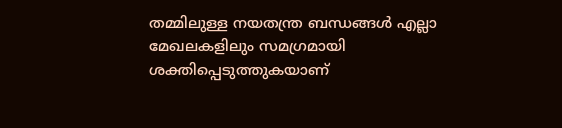തമ്മിലുള്ള നയതന്ത്ര ബന്ധങ്ങൾ എല്ലാ മേഖലകളിലും സമഗ്രമായി ശക്തിപ്പെടുത്തുകയാണ്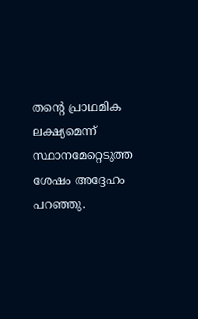തന്റെ പ്രാഥമിക ലക്ഷ്യമെന്ന് സ്ഥാനമേറ്റെടുത്ത ശേഷം അദ്ദേഹം പറഞ്ഞു.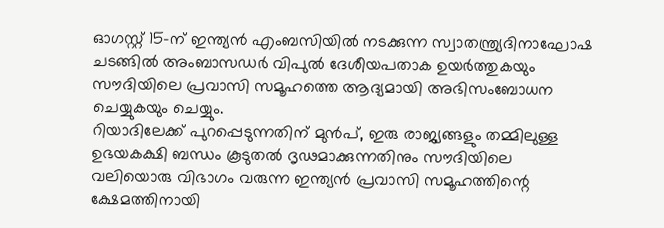ഓഗസ്റ്റ് 15-ന് ഇന്ത്യൻ എംബസിയിൽ നടക്കുന്ന സ്വാതന്ത്ര്യദിനാഘോഷ ചടങ്ങിൽ അംബാസഡർ വിപുൽ ദേശീയപതാക ഉയർത്തുകയും സൗദിയിലെ പ്രവാസി സമൂഹത്തെ ആദ്യമായി അഭിസംബോധന ചെയ്യുകയും ചെയ്യും.
റിയാദിലേക്ക് പുറപ്പെടുന്നതിന് മുൻപ്, ഇരു രാജ്യങ്ങളും തമ്മിലുള്ള ഉഭയകക്ഷി ബന്ധം കൂടുതൽ ദൃഢമാക്കുന്നതിനും സൗദിയിലെ വലിയൊരു വിഭാഗം വരുന്ന ഇന്ത്യൻ പ്രവാസി സമൂഹത്തിന്റെ ക്ഷേമത്തിനായി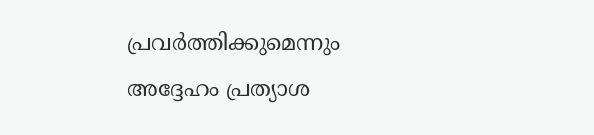പ്രവർത്തിക്കുമെന്നും അദ്ദേഹം പ്രത്യാശ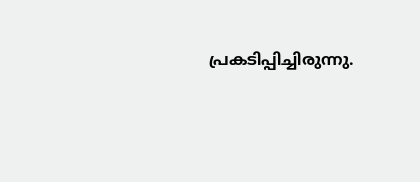പ്രകടിപ്പിച്ചിരുന്നു.